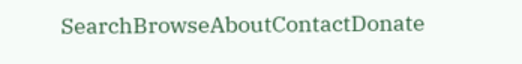SearchBrowseAboutContactDonate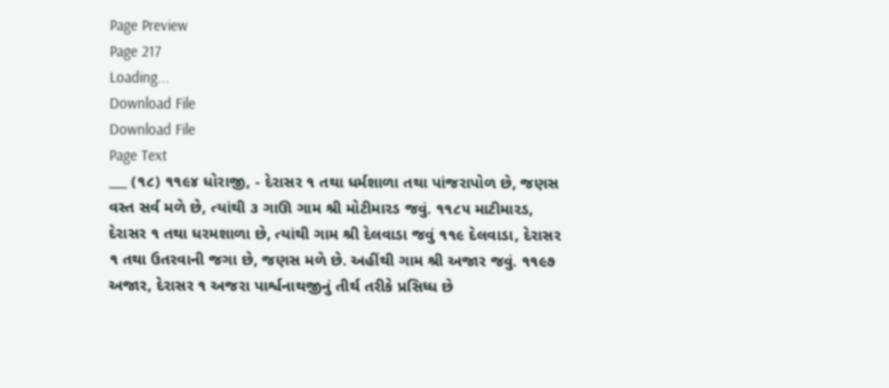Page Preview
Page 217
Loading...
Download File
Download File
Page Text
___ (૧૮) ૧૧૯૪ ધોરાજી, - દેરાસર ૧ તથા ધર્મશાળા તથા પાંજરાપોળ છે, જણસ વસ્ત સર્વ મળે છે, ત્યાંથી ૩ ગાઊ ગામ શ્રી મોટીમારડ જવું. ૧૧૮૫ માટીમારડ, દેરાસર ૧ તથા ધરમશાળા છે, ત્યાંથી ગામ શ્રી દેલવાડા જવું ૧૧૯ દેલવાડા, દેરાસર ૧ તથા ઉતરવાની જગા છે, જણસ મળે છે. અહીંથી ગામ શ્રી અજાર જવું. ૧૧૯૭ અજાર, દેરાસર ૧ અજરા પાર્શ્વનાથજીનું તીર્થ તરીકે પ્રસિધ્ધ છે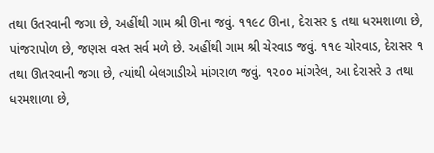તથા ઉતરવાની જગા છે, અહીંથી ગામ શ્રી ઊના જવું. ૧૧૯૮ ઊના, દેરાસર ૬ તથા ધરમશાળા છે, પાંજરાપોળ છે, જણસ વસ્ત સર્વ મળે છે. અહીંથી ગામ શ્રી ચેરવાડ જવું. ૧૧૯ ચોરવાડ, દેરાસર ૧ તથા ઊતરવાની જગા છે, ત્યાંથી બેલગાડીએ માંગરાળ જવું. ૧૨૦૦ માંગરેલ, આ દેરાસરે ૩ તથા ધરમશાળા છે,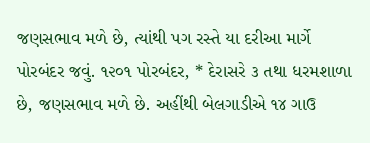જણસભાવ મળે છે, ત્યાંથી પગ રસ્તે યા દરીઆ માર્ગે પોરબંદર જવું. ૧૨૦૧ પોરબંદર, * દેરાસરે ૩ તથા ધરમશાળા છે, જણસભાવ મળે છે. અહીંથી બેલગાડીએ ૧૪ ગાઉ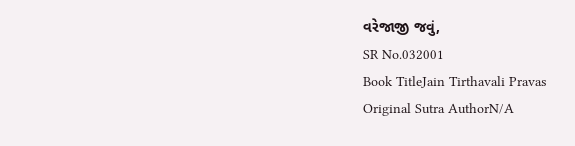વરેજાજી જવું,
SR No.032001
Book TitleJain Tirthavali Pravas
Original Sutra AuthorN/A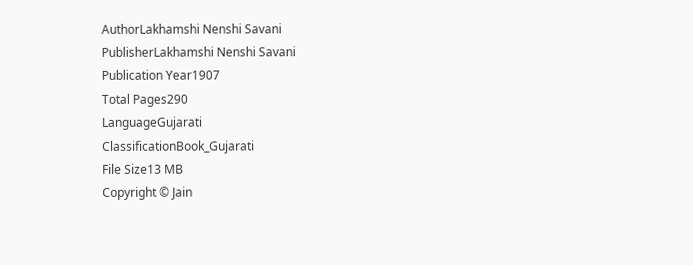AuthorLakhamshi Nenshi Savani
PublisherLakhamshi Nenshi Savani
Publication Year1907
Total Pages290
LanguageGujarati
ClassificationBook_Gujarati
File Size13 MB
Copyright © Jain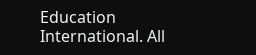Education International. All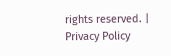rights reserved. | Privacy Policy